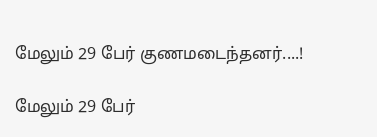மேலும் 29 பேர் குணமடைந்தனர்....!

மேலும் 29 பேர்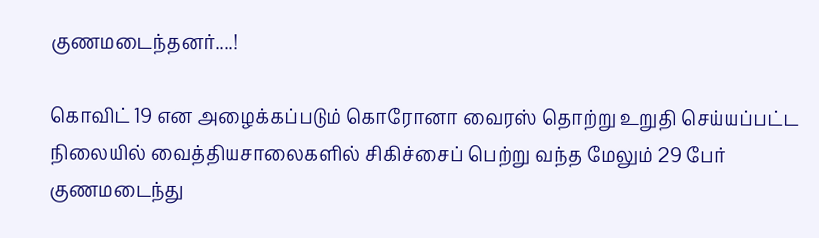குணமடைந்தனர்....!

கொவிட் 19 என அழைக்கப்படும் கொரோனா வைரஸ் தொற்று உறுதி செய்யப்பட்ட நிலையில் வைத்தியசாலைகளில் சிகிச்சைப் பெற்று வந்த மேலும் 29 பேர் குணமடைந்து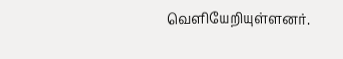வெளியேறியுள்ளனர்.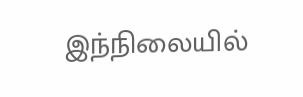இந்நிலையில்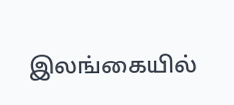இலங்கையில்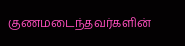குணமடைந்தவர்களின்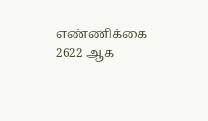எண்ணிக்கை 2622 ஆக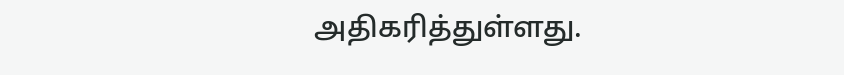அதிகரித்துள்ளது.